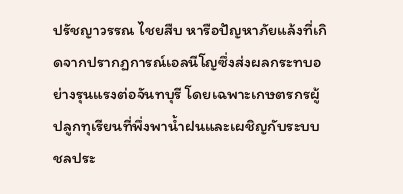ปรัชญาวรรณ ไชยสืบ หารือปัญหาภัยแล้งที่เกิดจากปรากฏการณ์เอลนีโญซึ่งส่งผลกระทบอย่างรุนแรงต่อจันทบุรี โดยเฉพาะเกษตรกรผู้ปลูกทุเรียนที่พึ่งพาน้ำฝนและเผชิญกับระบบชลประ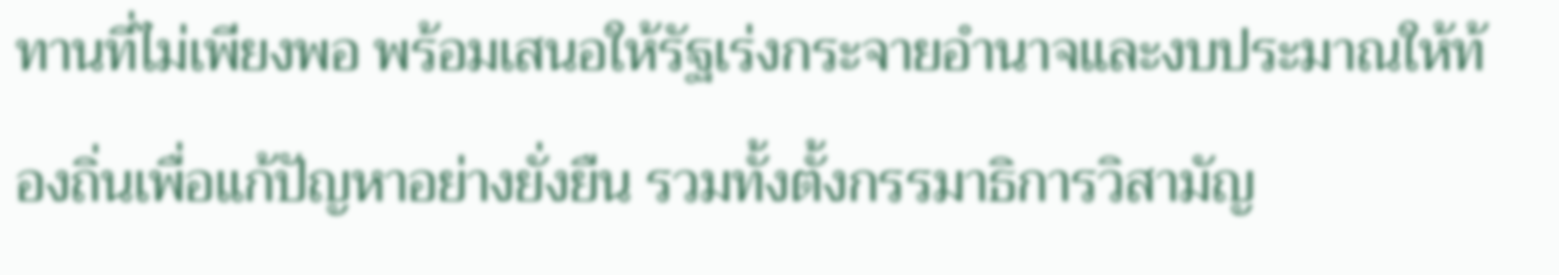ทานที่ไม่เพียงพอ พร้อมเสนอให้รัฐเร่งกระจายอำนาจและงบประมาณให้ท้องถิ่นเพื่อแก้ปัญหาอย่างยั่งยืน รวมทั้งตั้งกรรมาธิการวิสามัญ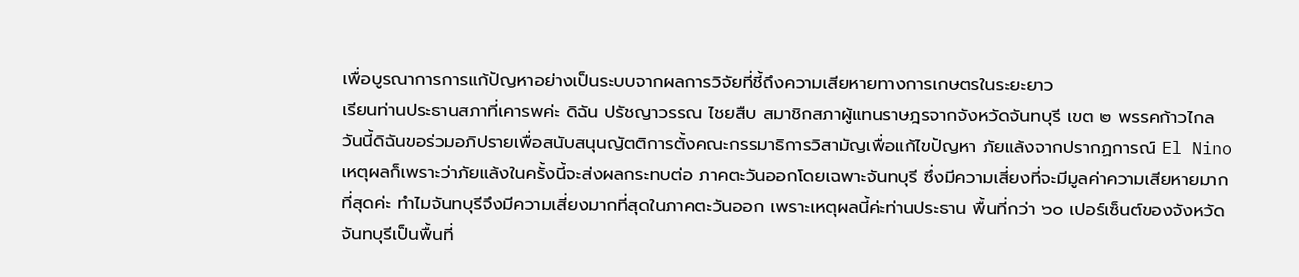เพื่อบูรณาการการแก้ปัญหาอย่างเป็นระบบจากผลการวิจัยที่ชี้ถึงความเสียหายทางการเกษตรในระยะยาว
เรียนท่านประธานสภาที่เคารพค่ะ ดิฉัน ปรัชญาวรรณ ไชยสืบ สมาชิกสภาผู้แทนราษฎรจากจังหวัดจันทบุรี เขต ๒ พรรคก้าวไกล วันนี้ดิฉันขอร่วมอภิปรายเพื่อสนับสนุนญัตติการตั้งคณะกรรมาธิการวิสามัญเพื่อแก้ไขปัญหา ภัยแล้งจากปรากฏการณ์ El Nino เหตุผลก็เพราะว่าภัยแล้งในครั้งนี้จะส่งผลกระทบต่อ ภาคตะวันออกโดยเฉพาะจันทบุรี ซึ่งมีความเสี่ยงที่จะมีมูลค่าความเสียหายมากที่สุดค่ะ ทำไมจันทบุรีจึงมีความเสี่ยงมากที่สุดในภาคตะวันออก เพราะเหตุผลนี้ค่ะท่านประธาน พื้นที่กว่า ๖๐ เปอร์เซ็นต์ของจังหวัดจันทบุรีเป็นพื้นที่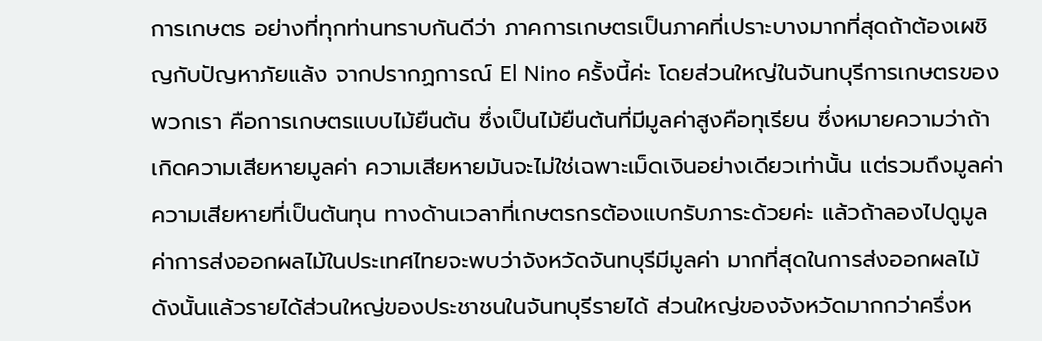การเกษตร อย่างที่ทุกท่านทราบกันดีว่า ภาคการเกษตรเป็นภาคที่เปราะบางมากที่สุดถ้าต้องเผชิญกับปัญหาภัยแล้ง จากปรากฏการณ์ El Nino ครั้งนี้ค่ะ โดยส่วนใหญ่ในจันทบุรีการเกษตรของพวกเรา คือการเกษตรแบบไม้ยืนต้น ซึ่งเป็นไม้ยืนต้นที่มีมูลค่าสูงคือทุเรียน ซึ่งหมายความว่าถ้าเกิดความเสียหายมูลค่า ความเสียหายมันจะไม่ใช่เฉพาะเม็ดเงินอย่างเดียวเท่านั้น แต่รวมถึงมูลค่าความเสียหายที่เป็นต้นทุน ทางด้านเวลาที่เกษตรกรต้องแบกรับภาระด้วยค่ะ แล้วถ้าลองไปดูมูลค่าการส่งออกผลไม้ในประเทศไทยจะพบว่าจังหวัดจันทบุรีมีมูลค่า มากที่สุดในการส่งออกผลไม้ ดังนั้นแล้วรายได้ส่วนใหญ่ของประชาชนในจันทบุรีรายได้ ส่วนใหญ่ของจังหวัดมากกว่าครึ่งห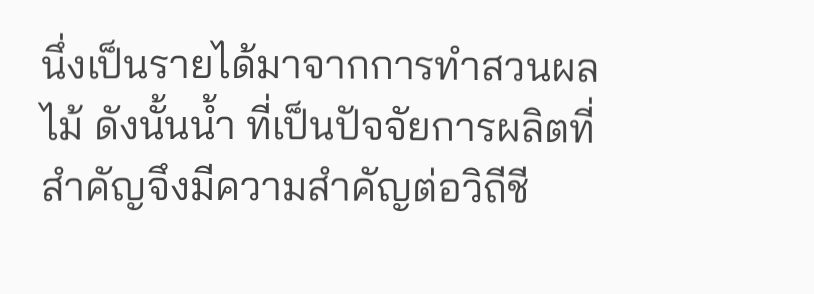นึ่งเป็นรายได้มาจากการทำสวนผลไม้ ดังนั้นน้ำ ที่เป็นปัจจัยการผลิตที่สำคัญจึงมีความสำคัญต่อวิถีชี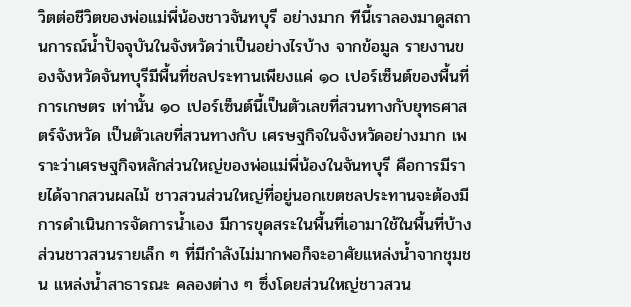วิตต่อชีวิตของพ่อแม่พี่น้องชาวจันทบุรี อย่างมาก ทีนี้เราลองมาดูสถานการณ์น้ำปัจจุบันในจังหวัดว่าเป็นอย่างไรบ้าง จากข้อมูล รายงานของจังหวัดจันทบุรีมีพื้นที่ชลประทานเพียงแค่ ๑๐ เปอร์เซ็นต์ของพื้นที่การเกษตร เท่านั้น ๑๐ เปอร์เซ็นต์นี้เป็นตัวเลขที่สวนทางกับยุทธศาสตร์จังหวัด เป็นตัวเลขที่สวนทางกับ เศรษฐกิจในจังหวัดอย่างมาก เพราะว่าเศรษฐกิจหลักส่วนใหญ่ของพ่อแม่พี่น้องในจันทบุรี คือการมีรายได้จากสวนผลไม้ ชาวสวนส่วนใหญ่ที่อยู่นอกเขตชลประทานจะต้องมี การดำเนินการจัดการน้ำเอง มีการขุดสระในพื้นที่เอามาใช้ในพื้นที่บ้าง ส่วนชาวสวนรายเล็ก ๆ ที่มีกำลังไม่มากพอก็จะอาศัยแหล่งน้ำจากชุมชน แหล่งน้ำสาธารณะ คลองต่าง ๆ ซึ่งโดยส่วนใหญ่ชาวสวน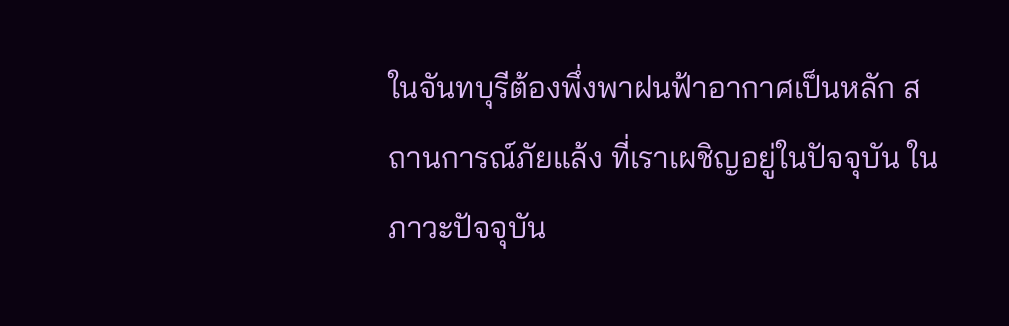ในจันทบุรีต้องพึ่งพาฝนฟ้าอากาศเป็นหลัก สถานการณ์ภัยแล้ง ที่เราเผชิญอยู่ในปัจจุบัน ในภาวะปัจจุบัน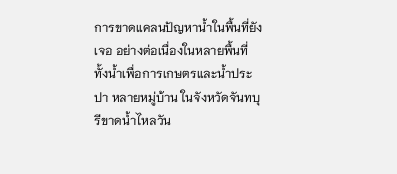การขาดแคลนปัญหาน้ำในพื้นที่ยังเจอ อย่างต่อเนื่องในหลายพื้นที่ ทั้งน้ำเพื่อการเกษตรและน้ำประปา หลายหมู่บ้าน ในจังหวัดจันทบุรีขาดน้ำไหลวัน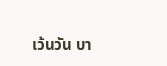เว้นวัน บา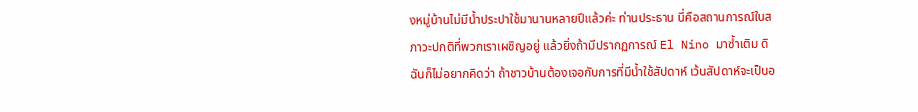งหมู่บ้านไม่มีน้ำประปาใช้มานานหลายปีแล้วค่ะ ท่านประธาน นี่คือสถานการณ์ในสภาวะปกติที่พวกเราเผชิญอยู่ แล้วยิ่งถ้ามีปรากฏการณ์ El Nino มาซ้ำเติม ดิฉันก็ไม่อยากคิดว่า ถ้าชาวบ้านต้องเจอกับการที่มีน้ำใช้สัปดาห์ เว้นสัปดาห์จะเป็นอ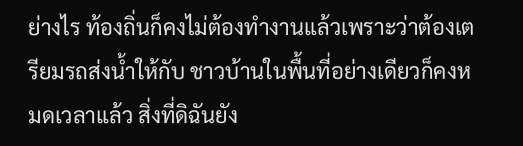ย่างไร ท้องถิ่นก็คงไม่ต้องทำงานแล้วเพราะว่าต้องเตรียมรถส่งน้ำให้กับ ชาวบ้านในพื้นที่อย่างเดียวก็คงหมดเวลาแล้ว สิ่งที่ดิฉันยัง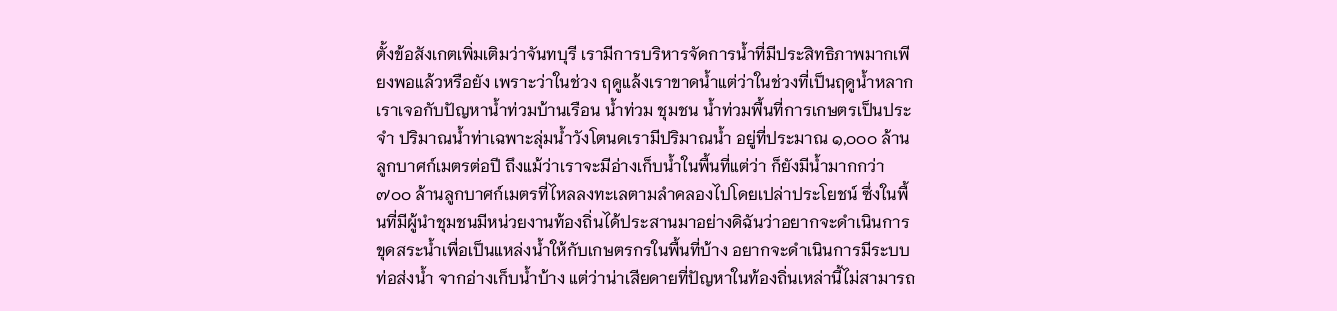ตั้งข้อสังเกตเพิ่มเติมว่าจันทบุรี เรามีการบริหารจัดการน้ำที่มีประสิทธิภาพมากเพียงพอแล้วหรือยัง เพราะว่าในช่วง ฤดูแล้งเราขาดน้ำแต่ว่าในช่วงที่เป็นฤดูน้ำหลากเราเจอกับปัญหาน้ำท่วมบ้านเรือน น้ำท่วม ชุมชน น้ำท่วมพื้นที่การเกษตรเป็นประจำ ปริมาณน้ำท่าเฉพาะลุ่มน้ำวังโตนดเรามีปริมาณน้ำ อยู่ที่ประมาณ ๑,๐๐๐ ล้านลูกบาศก์เมตรต่อปี ถึงแม้ว่าเราจะมีอ่างเก็บน้ำในพื้นที่แต่ว่า ก็ยังมีน้ำมากกว่า ๗๐๐ ล้านลูกบาศก์เมตรที่ไหลลงทะเลตามลำคลองไปโดยเปล่าประโยชน์ ซึ่งในพื้นที่มีผู้นำชุมชนมีหน่วยงานท้องถิ่นได้ประสานมาอย่างดิฉันว่าอยากจะดำเนินการ ขุดสระน้ำเพื่อเป็นแหล่งน้ำให้กับเกษตรกรในพื้นที่บ้าง อยากจะดำเนินการมีระบบท่อส่งน้ำ จากอ่างเก็บน้ำบ้าง แต่ว่าน่าเสียดายที่ปัญหาในท้องถิ่นเหล่านี้ไม่สามารถ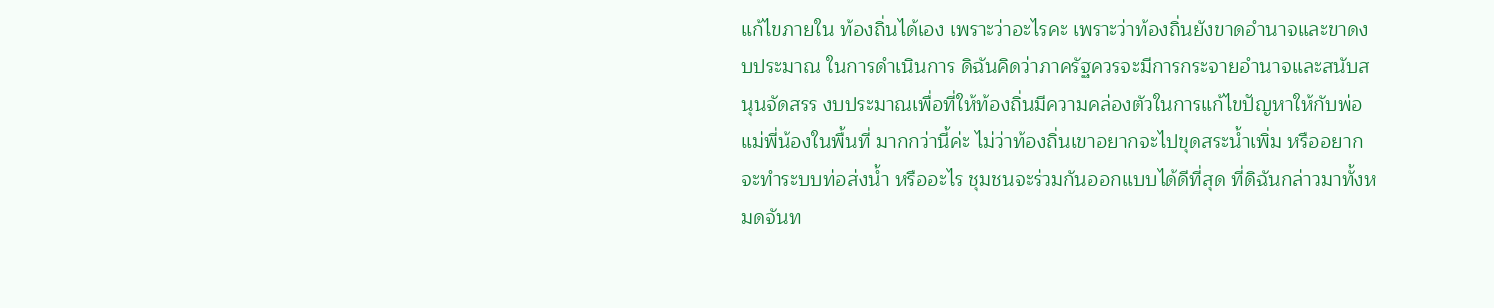แก้ไขภายใน ท้องถิ่นได้เอง เพราะว่าอะไรคะ เพราะว่าท้องถิ่นยังขาดอำนาจและขาดงบประมาณ ในการดำเนินการ ดิฉันคิดว่าภาครัฐควรจะมีการกระจายอำนาจและสนับสนุนจัดสรร งบประมาณเพื่อที่ให้ท้องถิ่นมีความคล่องตัวในการแก้ไขปัญหาให้กับพ่อแม่พี่น้องในพื้นที่ มากกว่านี้ค่ะ ไม่ว่าท้องถิ่นเขาอยากจะไปขุดสระน้ำเพิ่ม หรืออยากจะทำระบบท่อส่งน้ำ หรืออะไร ชุมชนจะร่วมกันออกแบบได้ดีที่สุด ที่ดิฉันกล่าวมาทั้งหมดจันท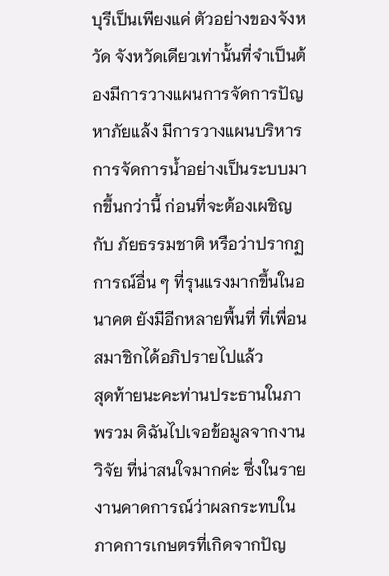บุรีเป็นเพียงแค่ ตัวอย่างของจังหวัด จังหวัดเดียวเท่านั้นที่จำเป็นต้องมีการวางแผนการจัดการปัญหาภัยแล้ง มีการวางแผนบริหารการจัดการน้ำอย่างเป็นระบบมากขึ้นกว่านี้ ก่อนที่จะต้องเผชิญกับ ภัยธรรมชาติ หรือว่าปรากฏการณ์อื่น ๆ ที่รุนแรงมากขึ้นในอนาคต ยังมีอีกหลายพื้นที่ ที่เพื่อนสมาชิกได้อภิปรายไปแล้ว
สุดท้ายนะคะท่านประธานในภาพรวม ดิฉันไปเจอข้อมูลจากงานวิจัย ที่น่าสนใจมากค่ะ ซึ่งในรายงานคาดการณ์ว่าผลกระทบในภาคการเกษตรที่เกิดจากปัญ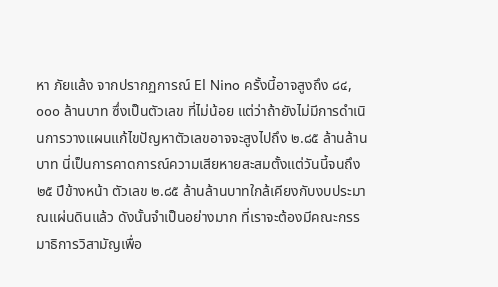หา ภัยแล้ง จากปรากฏการณ์ El Nino ครั้งนี้อาจสูงถึง ๘๔,๐๐๐ ล้านบาท ซึ่งเป็นตัวเลข ที่ไม่น้อย แต่ว่าถ้ายังไม่มีการดำเนินการวางแผนแก้ไขปัญหาตัวเลขอาจจะสูงไปถึง ๒.๘๕ ล้านล้านบาท นี่เป็นการคาดการณ์ความเสียหายสะสมตั้งแต่วันนี้จนถึง ๒๕ ปีข้างหน้า ตัวเลข ๒.๘๕ ล้านล้านบาทใกล้เคียงกับงบประมาณแผ่นดินแล้ว ดังนั้นจำเป็นอย่างมาก ที่เราจะต้องมีคณะกรรมาธิการวิสามัญเพื่อ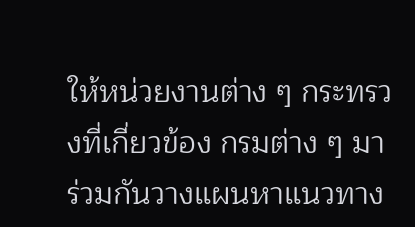ให้หน่วยงานต่าง ๆ กระทรวงที่เกี่ยวข้อง กรมต่าง ๆ มาร่วมกันวางแผนหาแนวทาง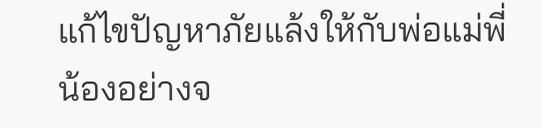แก้ไขปัญหาภัยแล้งให้กับพ่อแม่พี่น้องอย่างจ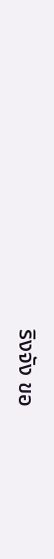ริงจัง ขอ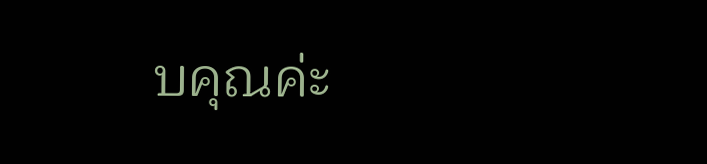บคุณค่ะ